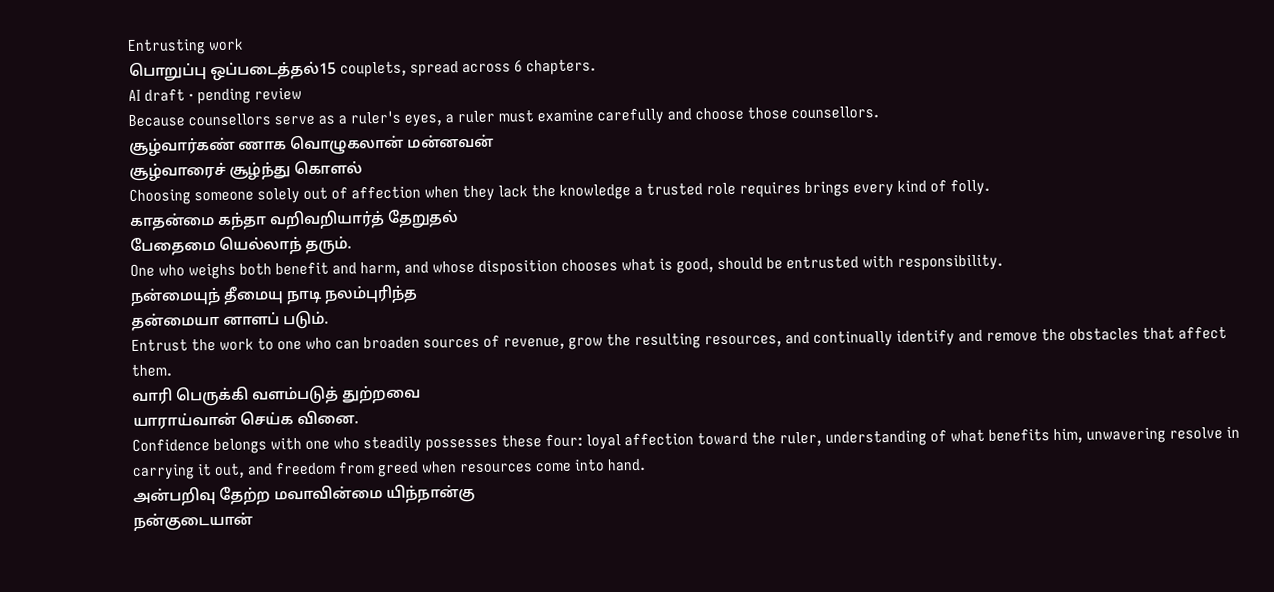Entrusting work
பொறுப்பு ஒப்படைத்தல்15 couplets, spread across 6 chapters.
AI draft · pending review
Because counsellors serve as a ruler's eyes, a ruler must examine carefully and choose those counsellors.
சூழ்வார்கண் ணாக வொழுகலான் மன்னவன்
சூழ்வாரைச் சூழ்ந்து கொளல்
Choosing someone solely out of affection when they lack the knowledge a trusted role requires brings every kind of folly.
காதன்மை கந்தா வறிவறியார்த் தேறுதல்
பேதைமை யெல்லாந் தரும்.
One who weighs both benefit and harm, and whose disposition chooses what is good, should be entrusted with responsibility.
நன்மையுந் தீமையு நாடி நலம்புரிந்த
தன்மையா னாளப் படும்.
Entrust the work to one who can broaden sources of revenue, grow the resulting resources, and continually identify and remove the obstacles that affect them.
வாரி பெருக்கி வளம்படுத் துற்றவை
யாராய்வான் செய்க வினை.
Confidence belongs with one who steadily possesses these four: loyal affection toward the ruler, understanding of what benefits him, unwavering resolve in carrying it out, and freedom from greed when resources come into hand.
அன்பறிவு தேற்ற மவாவின்மை யிந்நான்கு
நன்குடையான்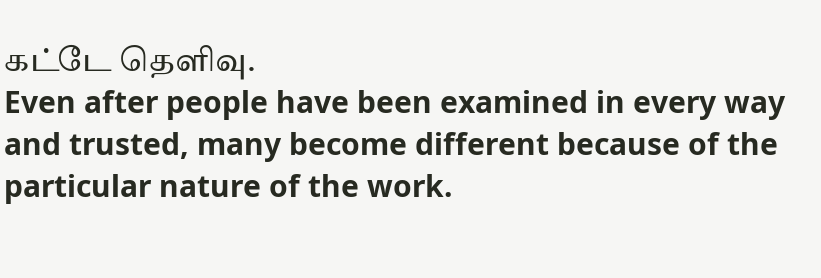கட்டே தெளிவு.
Even after people have been examined in every way and trusted, many become different because of the particular nature of the work.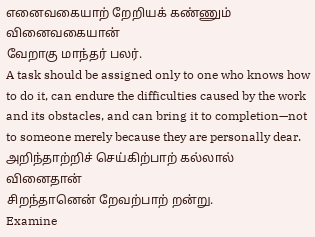எனைவகையாற் றேறியக் கண்ணும் வினைவகையான்
வேறாகு மாந்தர் பலர்.
A task should be assigned only to one who knows how to do it, can endure the difficulties caused by the work and its obstacles, and can bring it to completion—not to someone merely because they are personally dear.
அறிந்தாற்றிச் செய்கிற்பாற் கல்லால் வினைதான்
சிறந்தானென் றேவற்பாற் றன்று.
Examine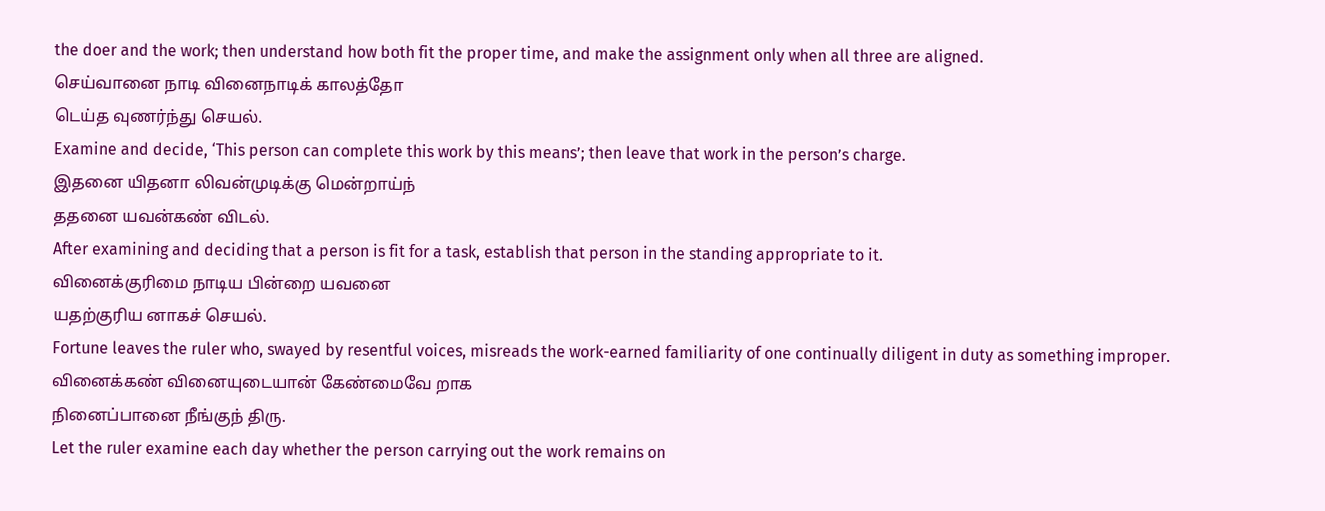the doer and the work; then understand how both fit the proper time, and make the assignment only when all three are aligned.
செய்வானை நாடி வினைநாடிக் காலத்தோ
டெய்த வுணர்ந்து செயல்.
Examine and decide, ‘This person can complete this work by this means’; then leave that work in the person’s charge.
இதனை யிதனா லிவன்முடிக்கு மென்றாய்ந்
ததனை யவன்கண் விடல்.
After examining and deciding that a person is fit for a task, establish that person in the standing appropriate to it.
வினைக்குரிமை நாடிய பின்றை யவனை
யதற்குரிய னாகச் செயல்.
Fortune leaves the ruler who, swayed by resentful voices, misreads the work-earned familiarity of one continually diligent in duty as something improper.
வினைக்கண் வினையுடையான் கேண்மைவே றாக
நினைப்பானை நீங்குந் திரு.
Let the ruler examine each day whether the person carrying out the work remains on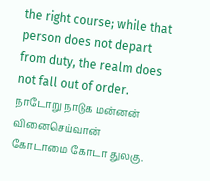the right course; while that person does not depart from duty, the realm does not fall out of order.
நாடோறு நாடுக மன்னன் வினைசெய்வான்
கோடாமை கோடா துலகு.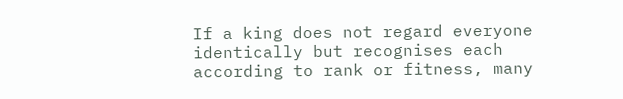If a king does not regard everyone identically but recognises each according to rank or fitness, many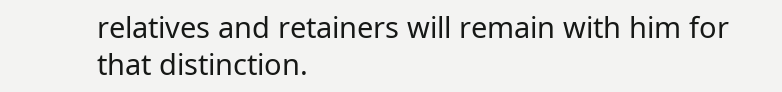relatives and retainers will remain with him for that distinction.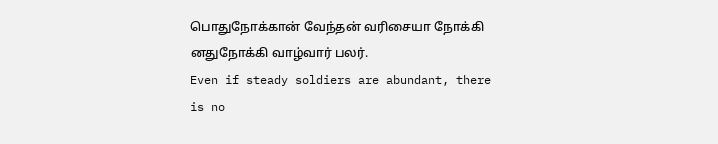பொதுநோக்கான் வேந்தன் வரிசையா நோக்கி
னதுநோக்கி வாழ்வார் பலர்.
Even if steady soldiers are abundant, there is no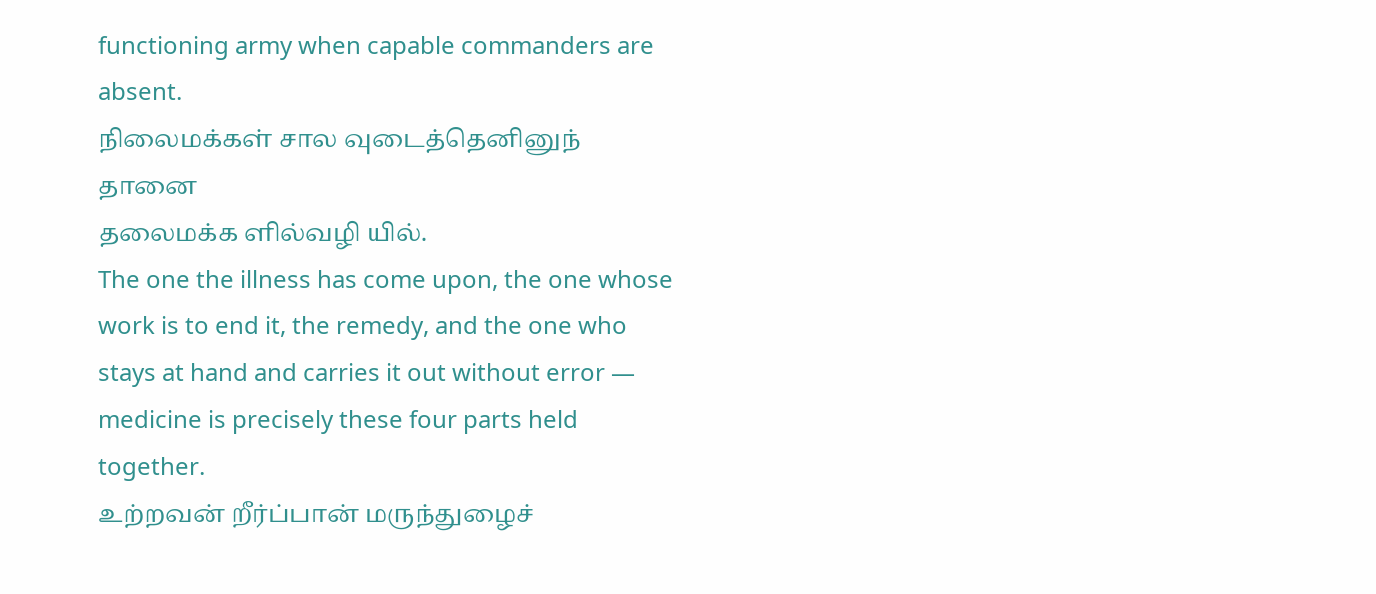functioning army when capable commanders are absent.
நிலைமக்கள் சால வுடைத்தெனினுந் தானை
தலைமக்க ளில்வழி யில்.
The one the illness has come upon, the one whose work is to end it, the remedy, and the one who stays at hand and carries it out without error — medicine is precisely these four parts held together.
உற்றவன் றீர்ப்பான் மருந்துழைச்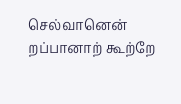செல்வானென்
றப்பானாற் கூற்றே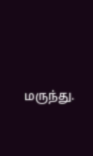மருந்து.